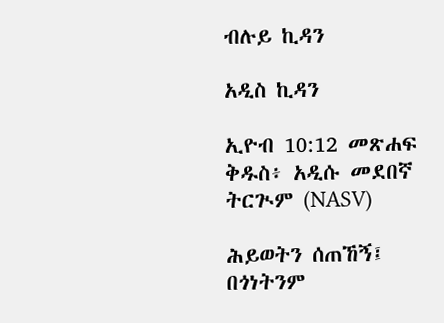ብሉይ ኪዳን

አዲስ ኪዳን

ኢዮብ 10:12 መጽሐፍ ቅዱስ፥ አዲሱ መደበኛ ትርጒም (NASV)

ሕይወትን ሰጠኸኝ፤ በጎነትንም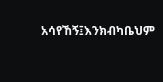አሳየኸኝ፤እንክብካቤህም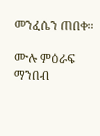መንፈሴን ጠበቀ።

ሙሉ ምዕራፍ ማንበብ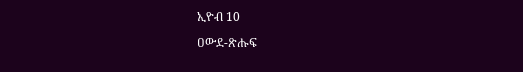ኢዮብ 10

ዐውደ-ጽሑፍ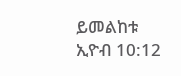ይመልከቱ ኢዮብ 10:12